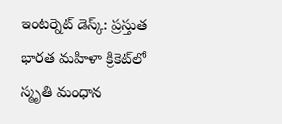ఇంటర్నెట్ డెస్క్: ప్రస్తుత భారత మహిళా క్రికెట్‌లో స్మృతి మంధాన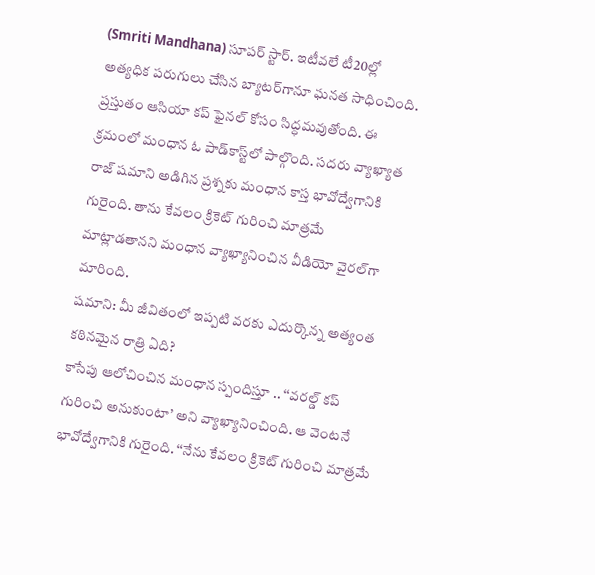(Smriti Mandhana) సూపర్ స్టార్. ఇటీవలే టీ20ల్లో అత్యధిక పరుగులు చేసిన బ్యాటర్‌గానూ ఘనత సాధించింది. ప్రస్తుతం ఆసియా కప్‌ ఫైనల్‌ కోసం సిద్ధమవుతోంది. ఈ క్రమంలో మంధాన ఓ పాడ్‌కాస్ట్‌లో పాల్గొంది. సదరు వ్యాఖ్యాత రాజ్‌ షమాని అడిగిన ప్రశ్నకు మంధాన కాస్త భావోద్వేగానికి గురైంది. తాను కేవలం క్రికెట్‌ గురించి మాత్రమే మాట్లాడతానని మంధాన వ్యాఖ్యానించిన వీడియో వైరల్‌గా మారింది.
షమాని: మీ జీవితంలో ఇప్పటి వరకు ఎదుర్కొన్న అత్యంత కఠినమైన రాత్రి ఏది?
కాసేపు ఆలోచించిన మంధాన స్పందిస్తూ .. ‘‘వరల్డ్ కప్‌ గురించి అనుకుంటా’ అని వ్యాఖ్యానించింది. ఆ వెంటనే భావోద్వేగానికి గురైంది. ‘‘నేను కేవలం క్రికెట్‌ గురించి మాత్రమే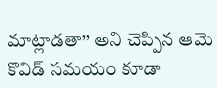మాట్లాడతా’’ అని చెప్పిన ఆమె కొవిడ్‌ సమయం కూడా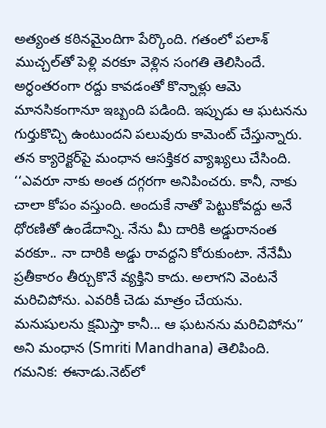అత్యంత కఠినమైందిగా పేర్కొంది. గతంలో పలాశ్‌ ముచ్చల్‌తో పెళ్లి వరకూ వెళ్లిన సంగతి తెలిసిందే. అర్ధంతరంగా రద్దు కావడంతో కొన్నాళ్లు ఆమె మానసికంగానూ ఇబ్బంది పడింది. ఇప్పుడు ఆ ఘటనను గుర్తుకొచ్చి ఉంటుందని పలువురు కామెంట్ చేస్తున్నారు.
తన క్యారెక్టర్‌పై మంధాన ఆసక్తికర వ్యాఖ్యలు చేసింది. ‘‘ఎవరూ నాకు అంత దగ్గరగా అనిపించరు. కానీ, నాకు చాలా కోపం వస్తుంది. అందుకే నాతో పెట్టుకోవద్దు అనే ధోరణితో ఉండేదాన్ని. నేను మీ దారికి అడ్డురానంత వరకూ.. నా దారికి అడ్డు రావద్దని కోరుకుంటా. నేనేమీ ప్రతీకారం తీర్చుకొనే వ్యక్తిని కాదు. అలాగని వెంటనే మరిచిపోను. ఎవరికీ చెడు మాత్రం చేయను. మనుషులను క్షమిస్తా కానీ... ఆ ఘటనను మరిచిపోను’’ అని మంధాన (Smriti Mandhana) తెలిపింది.
గమనిక: ఈనాడు.నెట్‌లో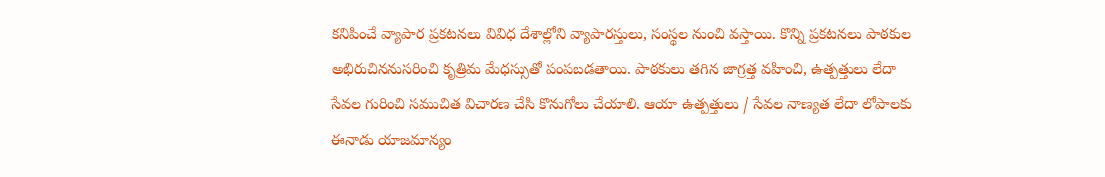కనిపించే వ్యాపార ప్రకటనలు వివిధ దేశాల్లోని వ్యాపారస్తులు, సంస్థల నుంచి వస్తాయి. కొన్ని ప్రకటనలు పాఠకుల అభిరుచిననుసరించి కృత్రిమ మేధస్సుతో పంపబడతాయి. పాఠకులు తగిన జాగ్రత్త వహించి, ఉత్పత్తులు లేదా సేవల గురించి సముచిత విచారణ చేసి కొనుగోలు చేయాలి. ఆయా ఉత్పత్తులు / సేవల నాణ్యత లేదా లోపాలకు ఈనాడు యాజమాన్యం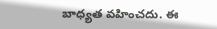బాధ్యత వహించదు. ఈ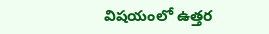విషయంలో ఉత్తర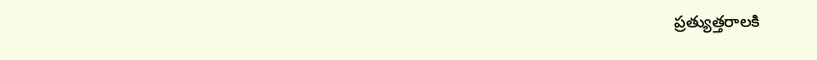ప్రత్యుత్తరాలకి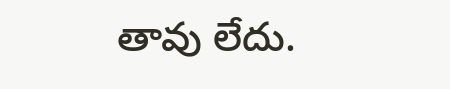తావు లేదు.